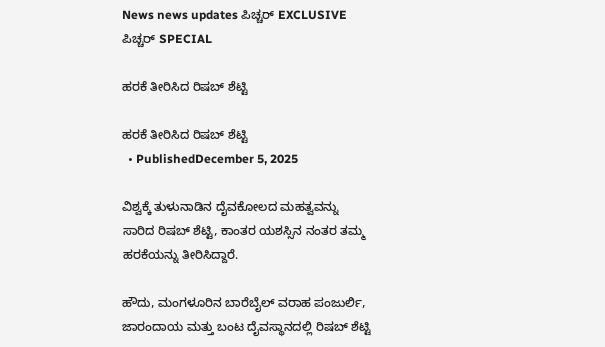News news updates ಪಿಚ್ಚರ್ EXCLUSIVE ಪಿಚ್ಚರ್ SPECIAL

ಹರಕೆ ತೀರಿಸಿದ ರಿಷಬ್ ಶೆಟ್ಟಿ

ಹರಕೆ ತೀರಿಸಿದ ರಿಷಬ್ ಶೆಟ್ಟಿ
  • PublishedDecember 5, 2025

ವಿಶ್ವಕ್ಕೆ ತುಳುನಾಡಿನ ದೈವಕೋಲದ ಮಹತ್ವವನ್ನು ಸಾರಿದ ರಿಷಬ್ ಶೆಟ್ಟಿ, ಕಾಂತರ ಯಶಸ್ಸಿನ ನಂತರ ತಮ್ಮ ಹರಕೆಯನ್ನು ತೀರಿಸಿದ್ದಾರೆ.

ಹೌದು, ಮಂಗಳೂರಿನ ಬಾರೆಬೈಲ್ ವರಾಹ ಪಂಜುರ್ಲಿ, ಜಾರಂದಾಯ ಮತ್ತು ಬಂಟ ದೈವಸ್ಥಾನದಲ್ಲಿ ರಿಷಬ್ ಶೆಟ್ಟಿ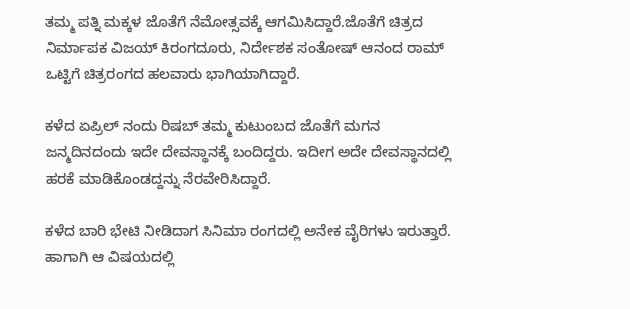ತಮ್ಮ ಪತ್ನಿ ಮಕ್ಕಳ ಜೊತೆಗೆ ನೆಮೋತ್ಸವಕ್ಕೆ ಆಗಮಿಸಿದ್ದಾರೆ.ಜೊತೆಗೆ ಚಿತ್ರದ ನಿರ್ಮಾಪಕ ವಿಜಯ್ ಕಿರಂಗದೂರು, ನಿರ್ದೇಶಕ ಸಂತೋಷ್ ಆನಂದ ರಾಮ್ ಒಟ್ಟಿಗೆ ಚಿತ್ರರಂಗದ ಹಲವಾರು ಭಾಗಿಯಾಗಿದ್ದಾರೆ.

ಕಳೆದ ಏಪ್ರಿಲ್ ನಂದು ರಿಷಬ್ ತಮ್ಮ ಕುಟುಂಬದ ಜೊತೆಗೆ ಮಗನ ಜನ್ಮದಿನದಂದು ಇದೇ ದೇವಸ್ಥಾನಕ್ಕೆ ಬಂದಿದ್ದರು. ಇದೀಗ ಅದೇ ದೇವಸ್ಥಾನದಲ್ಲಿ ಹರಕೆ ಮಾಡಿಕೊಂಡದ್ದನ್ನು ನೆರವೇರಿಸಿದ್ದಾರೆ.

ಕಳೆದ ಬಾರಿ ಭೇಟಿ ನೀಡಿದಾಗ ಸಿನಿಮಾ ರಂಗದಲ್ಲಿ ಅನೇಕ ವೈರಿಗಳು ಇರುತ್ತಾರೆ. ಹಾಗಾಗಿ ಆ ವಿಷಯದಲ್ಲಿ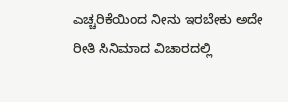ಎಚ್ಚರಿಕೆಯಿಂದ ನೀನು ಇರಬೇಕು ಅದೇ ರೀತಿ ಸಿನಿಮಾದ ವಿಚಾರದಲ್ಲಿ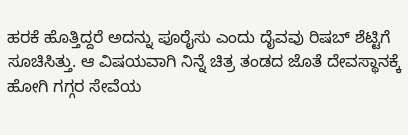ಹರಕೆ ಹೊತ್ತಿದ್ದರೆ ಅದನ್ನು ಪೂರೈಸು ಎಂದು ದೈವವು ರಿಷಬ್ ಶೆಟ್ಟಿಗೆ ಸೂಚಿಸಿತ್ತು. ಆ ವಿಷಯವಾಗಿ ನಿನ್ನೆ ಚಿತ್ರ ತಂಡದ ಜೊತೆ ದೇವಸ್ಥಾನಕ್ಕೆ ಹೋಗಿ ಗಗ್ಗರ ಸೇವೆಯ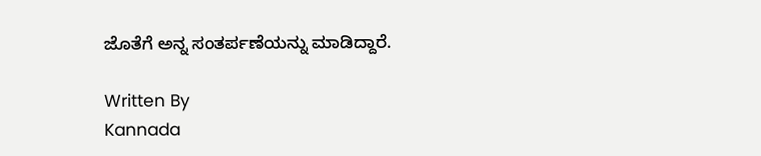ಜೊತೆಗೆ ಅನ್ನ ಸಂತರ್ಪಣೆಯನ್ನು ಮಾಡಿದ್ದಾರೆ.

Written By
Kannada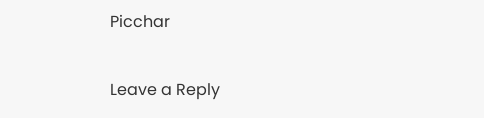Picchar

Leave a Reply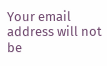Your email address will not be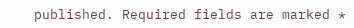published. Required fields are marked *